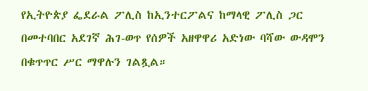የኢትዮጵያ ፌደራል ፖሊስ ከኢንተርፖልና ከማላዊ ፖሊስ ጋር በመተባበር አደገኛ ሕገ-ወጥ የሰዎች አዘዋዋሪ አድነው ባሻው ውዳሞን በቁጥጥር ሥር ማዋሉን ገልጿል።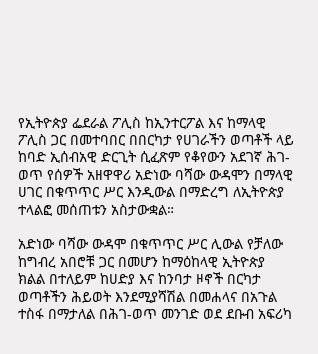የኢትዮጵያ ፌደራል ፖሊስ ከኢንተርፖል እና ከማላዊ ፖሊስ ጋር በመተባበር በበርካታ የሀገራችን ወጣቶች ላይ ከባድ ኢሰብአዊ ድርጊት ሲፈጽም የቆየውን አደገኛ ሕገ-ወጥ የሰዎች አዘዋዋሪ አድነው ባሻው ውዳሞን በማላዊ ሀገር በቁጥጥር ሥር እንዲውል በማድረግ ለኢትዮጵያ ተላልፎ መሰጠቱን አስታውቋል።

አድነው ባሻው ውዳሞ በቁጥጥር ሥር ሊውል የቻለው ከግብረ አበሮቹ ጋር በመሆን ከማዕከላዊ ኢትዮጵያ ክልል በተለይም ከሀድያ እና ከንባታ ዞኖች በርካታ ወጣቶችን ሕይወት እንደሚያሻሽል በመሐላና በአጉል ተስፋ በማታለል በሕገ-ወጥ መንገድ ወደ ደቡብ አፍሪካ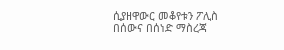ሲያዘዋውር መቆየቱን ፖሊስ በሰውና በሰነድ ማስረጃ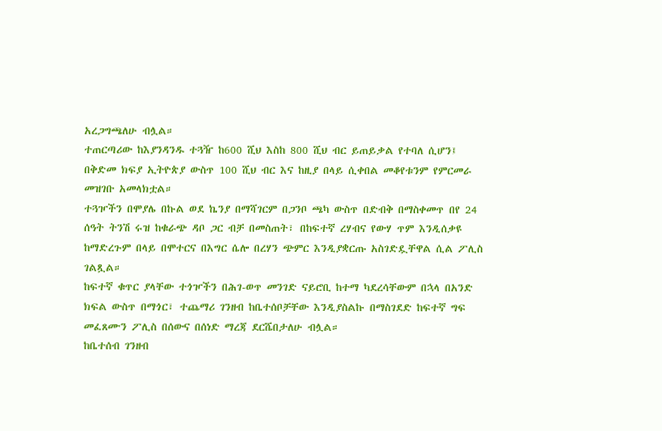አረጋግጫለሁ ብሏል።
ተጠርጣሪው ከእያንዳንዱ ተጓዥ ከ600 ሺህ እስከ 800 ሺህ ብር ይጠይቃል የተባለ ሲሆን፤ በቅድመ ክፍያ ኢትዮጵያ ውስጥ 100 ሺህ ብር እና ከዚያ በላይ ሲቀበል መቆየቱንም የምርመራ መዝገቡ አመላክቷል።
ተጓዦችን በሞያሌ በኩል ወደ ኬንያ በማሻገርም በጋንቦ ጫካ ውስጥ በድብቅ በማስቀመጥ በየ 24 ሰዓት ትንሽ ሩዝ ከቁራጭ ዳቦ ጋር ብቻ በመስጠት፣ በከፍተኛ ረሃብና የውሃ ጥም እንዲሰቃዩ ከማድረጉም በላይ በሞተርና በእግር ሴሎ በረሃን ጭምር እንዲያቋርጡ አስገድዷቸዋል ሲል ፖሊስ ገልጿል።
ከፍተኛ ቁጥር ያላቸው ተጎዦችን በሕገ-ወጥ መንገድ ናይሮቢ ከተማ ካደረሳቸውም በኋላ በአንድ ክፍል ውስጥ በማጎር፣ ተጨማሪ ገንዘብ ከቤተሰቦቻቸው እንዲያስልኩ በማስገደድ ከፍተኛ ግፍ መፈጸሙን ፖሊስ በሰውና በሰነድ ማረጃ ደርሼበታለሁ ብሏል።
ከቤተሰብ ገንዘብ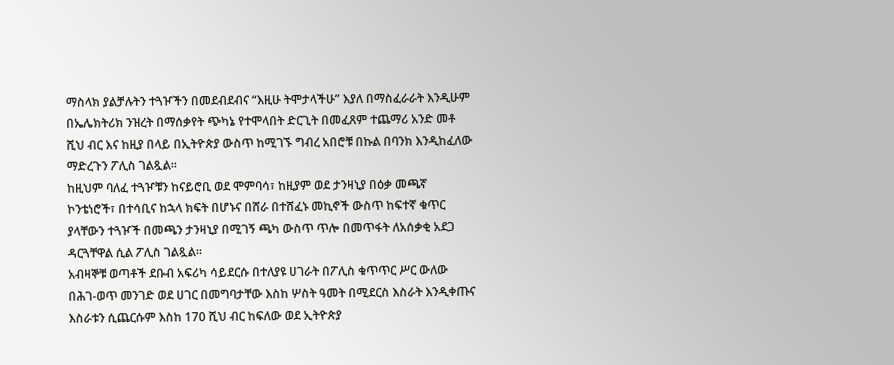ማስላክ ያልቻሉትን ተጓዦችን በመደብደብና “እዚሁ ትሞታላችሁ” እያለ በማስፈራራት እንዲሁም በኤሌክትሪክ ንዝረት በማሰቃየት ጭካኔ የተሞላበት ድርጊት በመፈጸም ተጨማሪ አንድ መቶ ሺህ ብር እና ከዚያ በላይ በኢትዮጵያ ውስጥ ከሚገኙ ግብረ አበሮቹ በኩል በባንክ እንዲከፈለው ማድረጉን ፖሊስ ገልጿል።
ከዚህም ባለፈ ተጓዦቹን ከናይሮቢ ወደ ሞምባሳ፣ ከዚያም ወደ ታንዛኒያ በዕቃ መጫኛ ኮንቴነሮች፣ በተሳቢና ከኋላ ክፍት በሆኑና በሸራ በተሸፈኑ መኪኖች ውስጥ ከፍተኛ ቁጥር ያላቸውን ተጓዦች በመጫን ታንዛኒያ በሚገኝ ጫካ ውስጥ ጥሎ በመጥፋት ለአሰቃቂ አደጋ ዳርጓቸዋል ሲል ፖሊስ ገልጿል።
አብዛኞቹ ወጣቶች ደቡብ አፍሪካ ሳይደርሱ በተለያዩ ሀገራት በፖሊስ ቁጥጥር ሥር ውለው በሕገ-ወጥ መንገድ ወደ ሀገር በመግባታቸው እስከ ሦስት ዓመት በሚደርስ እስራት እንዲቀጡና እስራቱን ሲጨርሱም እስከ 170 ሺህ ብር ከፍለው ወደ ኢትዮጵያ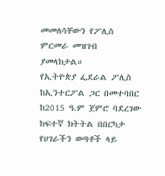መመለሳቸውን የፖሊስ ምርመራ መዝገብ ያመላክታል።
የኢትዮጵያ ፌደራል ፖሊስ ከኢንተርፖል ጋር በመተባበር ከ2015 ዓ.ም ጀምሮ ባደረገው ከፍተኛ ክትትል በበርካታ የሀገራችን ወጣቶች ላይ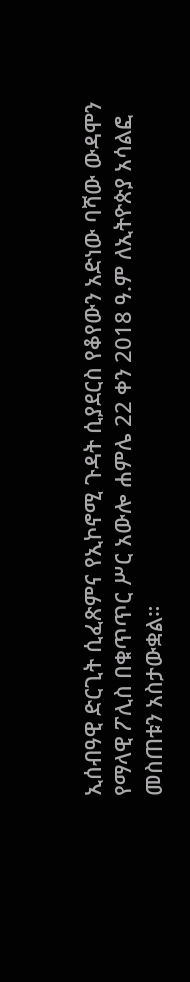ኢሰብዓዊ ድርጊት ሲፈጽምና የኢኮኖሚ ጉዳት ሲያደርስ የቆየውን አድነው ባሻው ውዳሞን የማላዊ ፖሊስ በቁጥጥር ሥር አውሎ ሐምሌ 22 ቀን 2018 ዓ.ም ለኢትዮጵያ አሳልፎ መስጠቱን አስታውቋል።